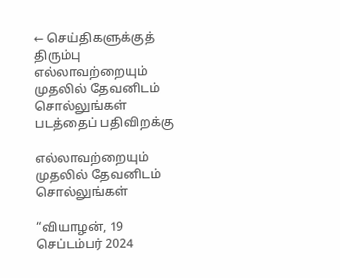← செய்திகளுக்குத் திரும்பு
எல்லாவற்றையும் முதலில் தேவனிடம் சொல்லுங்கள்
படத்தைப் பதிவிறக்கு

எல்லாவற்றையும் முதலில் தேவனிடம் சொல்லுங்கள்

“வியாழன், 19 செப்டம்பர் 2024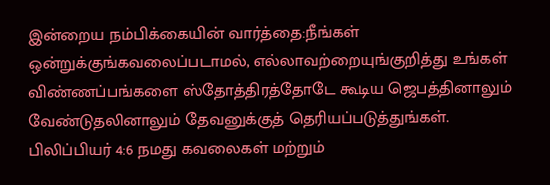இன்றைய நம்பிக்கையின் வார்த்தை:நீங்கள் ஒன்றுக்குங்கவலைப்படாமல், எல்லாவற்றையுங்குறித்து உங்கள் விண்ணப்பங்களை ஸ்தோத்திரத்தோடே கூடிய ஜெபத்தினாலும் வேண்டுதலினாலும் தேவனுக்குத் தெரியப்படுத்துங்கள். பிலிப்பியர் 4:6 நமது கவலைகள் மற்றும்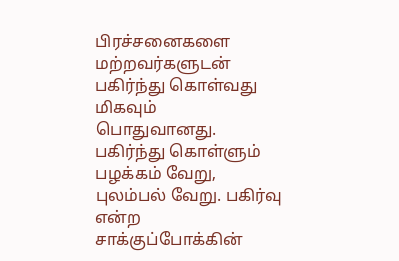பிரச்சனைகளை மற்றவர்களுடன் பகிர்ந்து கொள்வது மிகவும் பொதுவானது. பகிர்ந்து கொள்ளும் பழக்கம் வேறு, புலம்பல் வேறு. பகிர்வு என்ற சாக்குப்போக்கின்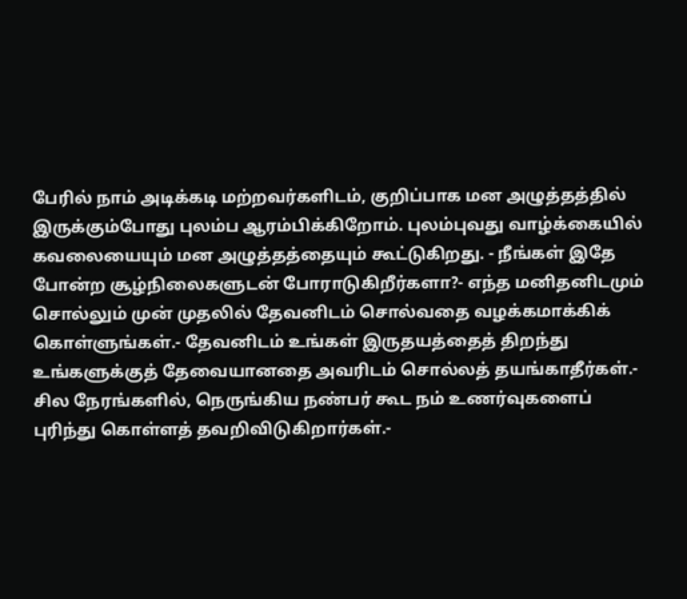பேரில் நாம் அடிக்கடி மற்றவர்களிடம், குறிப்பாக மன அழுத்தத்தில் இருக்கும்போது புலம்ப ஆரம்பிக்கிறோம். புலம்புவது வாழ்க்கையில் கவலையையும் மன அழுத்தத்தையும் கூட்டுகிறது. - நீங்கள் இதே போன்ற சூழ்நிலைகளுடன் போராடுகிறீர்களா?- எந்த மனிதனிடமும் சொல்லும் முன் முதலில் தேவனிடம் சொல்வதை வழக்கமாக்கிக் கொள்ளுங்கள்.- தேவனிடம் உங்கள் இருதயத்தைத் திறந்து உங்களுக்குத் தேவையானதை அவரிடம் சொல்லத் தயங்காதீர்கள்.- சில நேரங்களில், நெருங்கிய நண்பர் கூட நம் உணர்வுகளைப் புரிந்து கொள்ளத் தவறிவிடுகிறார்கள்.-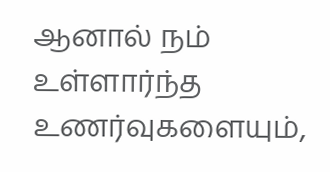ஆனால் நம் உள்ளார்ந்த உணர்வுகளையும்,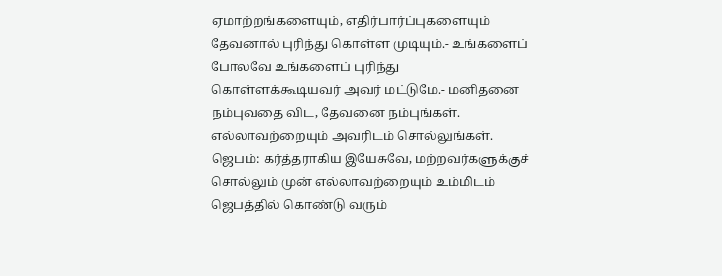ஏமாற்றங்களையும், எதிர்பார்ப்புகளையும் தேவனால் புரிந்து கொள்ள முடியும்.- உங்களைப் போலவே உங்களைப் புரிந்து கொள்ளக்கூடியவர் அவர் மட்டுமே.- மனிதனை நம்புவதை விட, தேவனை நம்புங்கள். எல்லாவற்றையும் அவரிடம் சொல்லுங்கள். ஜெபம்: கர்த்தராகிய இயேசுவே, மற்றவர்களுக்குச் சொல்லும் முன் எல்லாவற்றையும் உம்மிடம் ஜெபத்தில் கொண்டு வரும்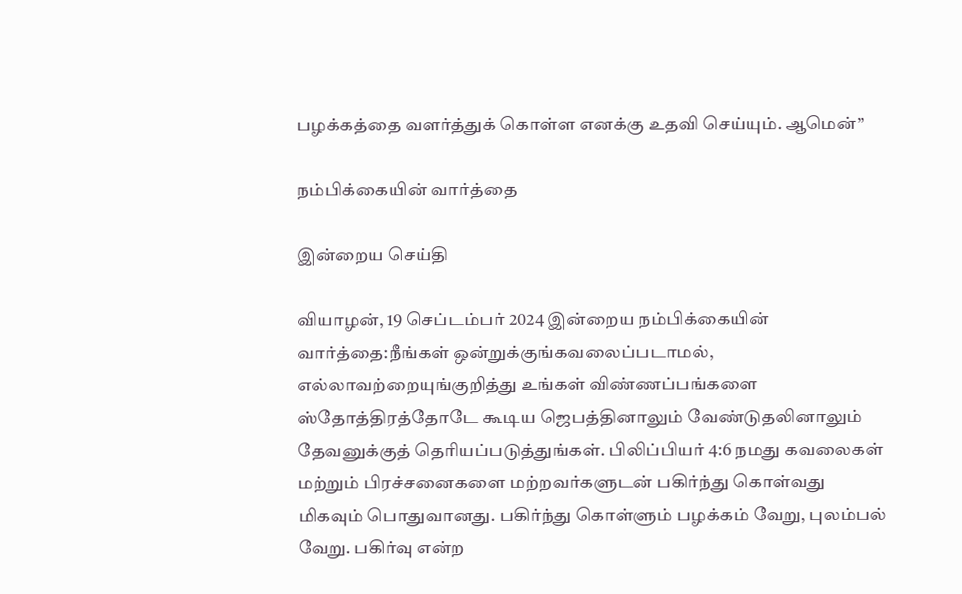பழக்கத்தை வளர்த்துக் கொள்ள எனக்கு உதவி செய்யும். ஆமென்”

நம்பிக்கையின் வார்த்தை

இன்றைய செய்தி

வியாழன், 19 செப்டம்பர் 2024 இன்றைய நம்பிக்கையின் வார்த்தை:நீங்கள் ஒன்றுக்குங்கவலைப்படாமல், எல்லாவற்றையுங்குறித்து உங்கள் விண்ணப்பங்களை ஸ்தோத்திரத்தோடே கூடிய ஜெபத்தினாலும் வேண்டுதலினாலும் தேவனுக்குத் தெரியப்படுத்துங்கள். பிலிப்பியர் 4:6 நமது கவலைகள் மற்றும் பிரச்சனைகளை மற்றவர்களுடன் பகிர்ந்து கொள்வது மிகவும் பொதுவானது. பகிர்ந்து கொள்ளும் பழக்கம் வேறு, புலம்பல் வேறு. பகிர்வு என்ற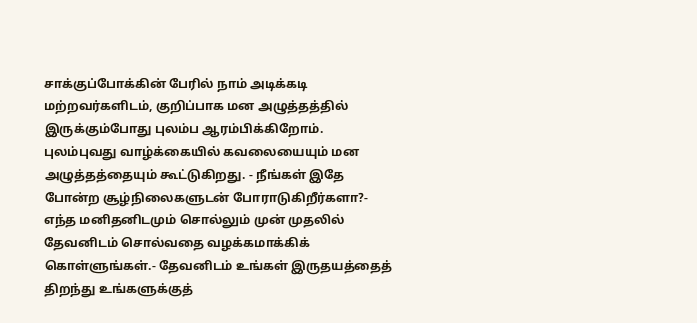சாக்குப்போக்கின் பேரில் நாம் அடிக்கடி மற்றவர்களிடம், குறிப்பாக மன அழுத்தத்தில் இருக்கும்போது புலம்ப ஆரம்பிக்கிறோம். புலம்புவது வாழ்க்கையில் கவலையையும் மன அழுத்தத்தையும் கூட்டுகிறது. - நீங்கள் இதே போன்ற சூழ்நிலைகளுடன் போராடுகிறீர்களா?- எந்த மனிதனிடமும் சொல்லும் முன் முதலில் தேவனிடம் சொல்வதை வழக்கமாக்கிக் கொள்ளுங்கள்.- தேவனிடம் உங்கள் இருதயத்தைத் திறந்து உங்களுக்குத்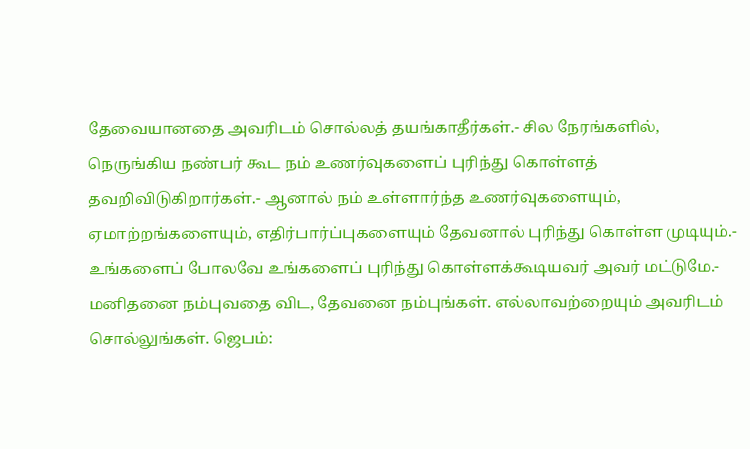தேவையானதை அவரிடம் சொல்லத் தயங்காதீர்கள்.- சில நேரங்களில், நெருங்கிய நண்பர் கூட நம் உணர்வுகளைப் புரிந்து கொள்ளத் தவறிவிடுகிறார்கள்.- ஆனால் நம் உள்ளார்ந்த உணர்வுகளையும், ஏமாற்றங்களையும், எதிர்பார்ப்புகளையும் தேவனால் புரிந்து கொள்ள முடியும்.- உங்களைப் போலவே உங்களைப் புரிந்து கொள்ளக்கூடியவர் அவர் மட்டுமே.- மனிதனை நம்புவதை விட, தேவனை நம்புங்கள். எல்லாவற்றையும் அவரிடம் சொல்லுங்கள். ஜெபம்: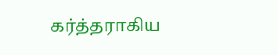கர்த்தராகிய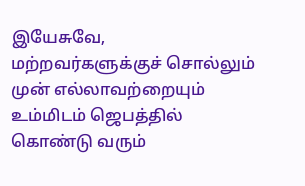இயேசுவே, மற்றவர்களுக்குச் சொல்லும் முன் எல்லாவற்றையும் உம்மிடம் ஜெபத்தில் கொண்டு வரும்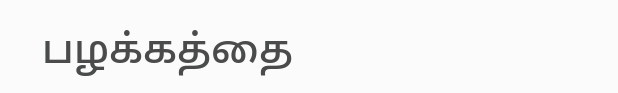பழக்கத்தை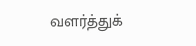வளர்த்துக்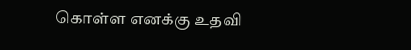கொள்ள எனக்கு உதவி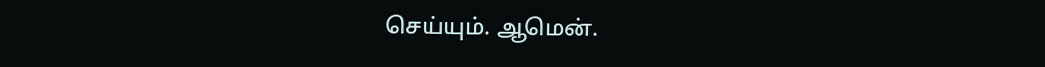செய்யும். ஆமென்.